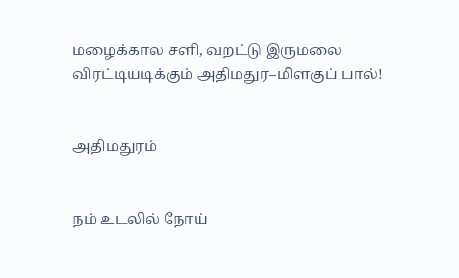மழைக்கால சளி, வறட்டு இருமலை விரட்டியடிக்கும் அதிமதுர–மிளகுப் பால்!


அதிமதுரம்


நம் உடலில் நோய்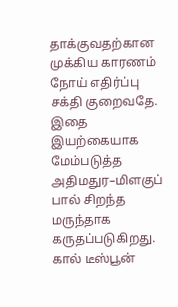தாக்குவதற்கான முக்கிய காரணம் நோய் எதிர்ப்பு சக்தி குறைவதே. இதை இயற்கையாக மேம்படுத்த அதிமதுர–மிளகுப் பால் சிறந்த மருந்தாக கருதப்படுகிறது. கால் டீஸ்பூன்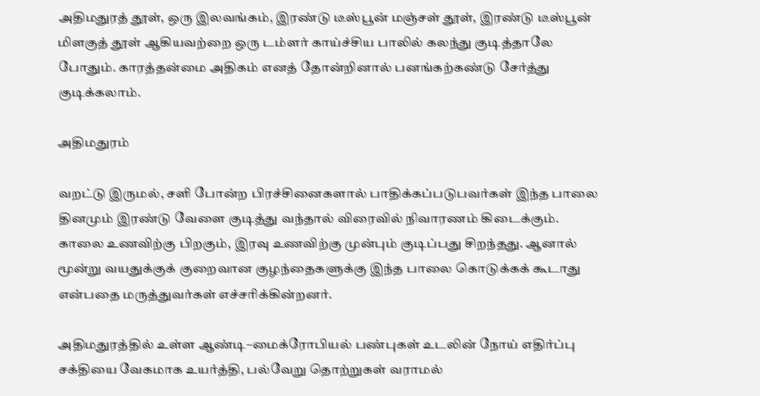அதிமதுரத் தூள், ஒரு இலவங்கம், இரண்டு டீஸ்பூன் மஞ்சள் தூள், இரண்டு டீஸ்பூன் மிளகுத் தூள் ஆகியவற்றை ஒரு டம்ளர் காய்ச்சிய பாலில் கலந்து குடித்தாலே போதும். காரத்தன்மை அதிகம் எனத் தோன்றினால் பனங்கற்கண்டு சேர்த்து குடிக்கலாம்.

அதிமதுரம்

வறட்டு இருமல், சளி போன்ற பிரச்சினைகளால் பாதிக்கப்படுபவர்கள் இந்த பாலை தினமும் இரண்டு வேளை குடித்து வந்தால் விரைவில் நிவாரணம் கிடைக்கும். காலை உணவிற்கு பிறகும், இரவு உணவிற்கு முன்பும் குடிப்பது சிறந்தது. ஆனால் மூன்று வயதுக்குக் குறைவான குழந்தைகளுக்கு இந்த பாலை கொடுக்கக் கூடாது என்பதை மருத்துவர்கள் எச்சரிக்கின்றனர்.

அதிமதுரத்தில் உள்ள ஆண்டி–மைக்ரோபியல் பண்புகள் உடலின் நோய் எதிர்ப்பு சக்தியை வேகமாக உயர்த்தி, பல்வேறு தொற்றுகள் வராமல்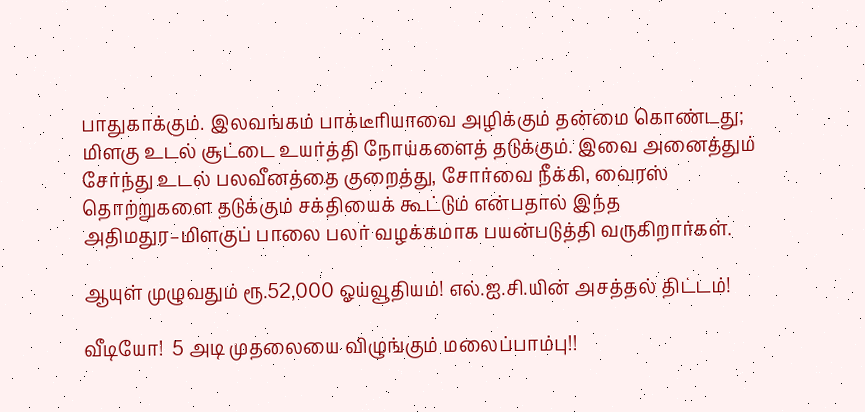பாதுகாக்கும். இலவங்கம் பாக்டீரியாவை அழிக்கும் தன்மை கொண்டது; மிளகு உடல் சூட்டை உயர்த்தி நோய்களைத் தடுக்கும். இவை அனைத்தும் சேர்ந்து உடல் பலவீனத்தை குறைத்து, சோர்வை நீக்கி, வைரஸ் தொற்றுகளை தடுக்கும் சக்தியைக் கூட்டும் என்பதால் இந்த அதிமதுர–மிளகுப் பாலை பலர் வழக்கமாக பயன்படுத்தி வருகிறார்கள்.

ஆயுள் முழுவதும் ரூ.52,000 ஓய்வூதியம்! எல்.ஐ.சி.யின் அசத்தல் திட்டம்!

வீடியோ!  5 அடி முதலையை விழுங்கும் மலைப்பாம்பு!!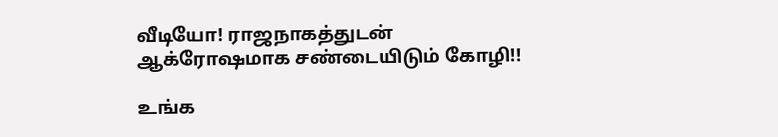வீடியோ! ராஜநாகத்துடன் ஆக்ரோஷமாக சண்டையிடும் கோழி!!

உங்க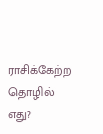ராசிக்கேற்ற தொழில் எது?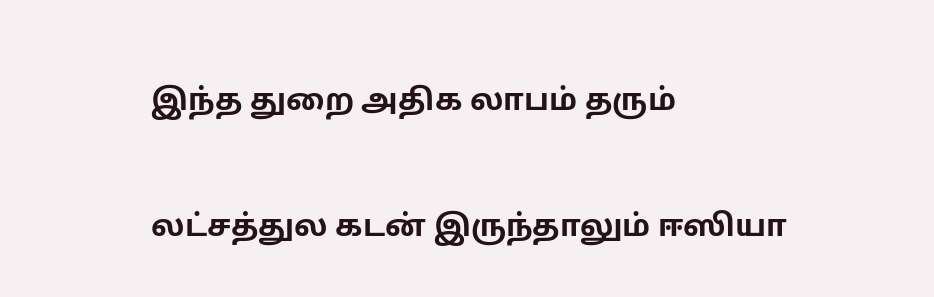இந்த துறை அதிக லாபம் தரும்

லட்சத்துல கடன் இருந்தாலும் ஈஸியா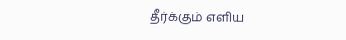தீர்க்கும் எளிய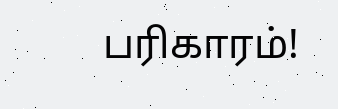பரிகாரம்!